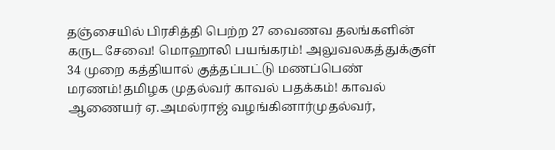தஞ்சையில் பிரசித்தி பெற்ற 27 வைணவ தலங்களின் கருட சேவை! மொஹாலி பயங்கரம்! அலுவலகத்துக்குள் 34 முறை கத்தியால் குத்தப்பட்டு மணப்பெண் மரணம்!தமிழக முதல்வர் காவல் பதக்கம்! காவல் ஆணையர் ஏ.அமல்ராஜ் வழங்கினார்முதல்வர்,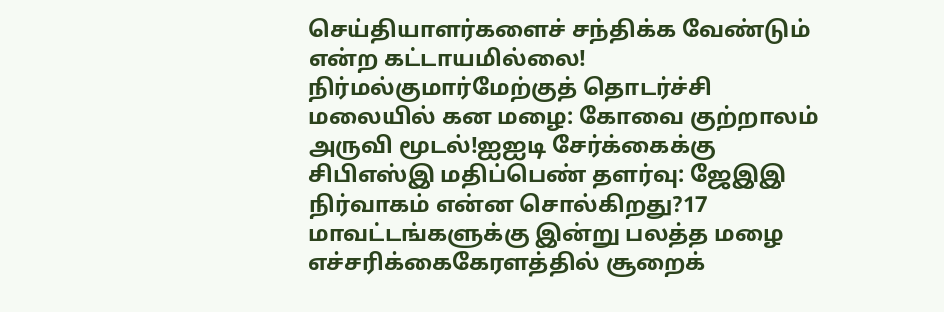செய்தியாளர்களைச் சந்திக்க வேண்டும் என்ற கட்டாயமில்லை! நிர்மல்குமார்மேற்குத் தொடர்ச்சி மலையில் கன மழை: கோவை குற்றாலம் அருவி மூடல்!ஐஐடி சேர்க்கைக்கு சிபிஎஸ்இ மதிப்பெண் தளர்வு: ஜேஇஇ நிர்வாகம் என்ன சொல்கிறது?17 மாவட்டங்களுக்கு இன்று பலத்த மழை எச்சரிக்கைகேரளத்தில் சூறைக்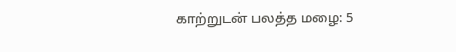காற்றுடன் பலத்த மழை: 5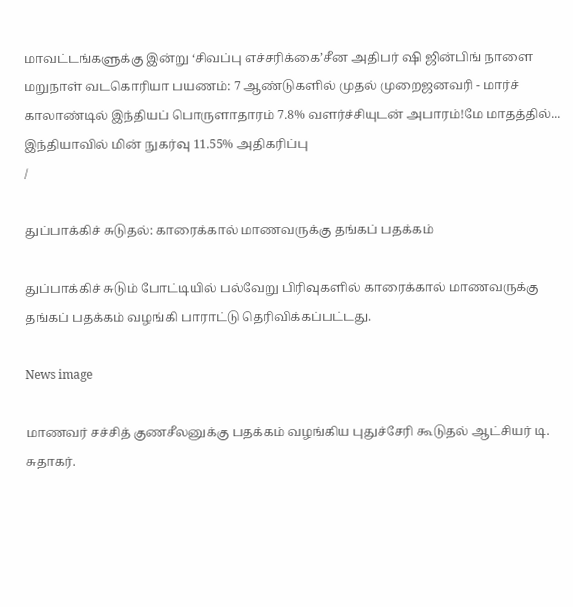மாவட்டங்களுக்கு இன்று ‘சிவப்பு எச்சரிக்கை’சீன அதிபர் ஷி ஜின்பிங் நாளை மறுநாள் வடகொரியா பயணம்: 7 ஆண்டுகளில் முதல் முறைஜனவரி - மார்ச் காலாண்டில் இந்தியப் பொருளாதாரம் 7.8% வளர்ச்சியுடன் அபாரம்!மே மாதத்தில்... இந்தியாவில் மின் நுகர்வு 11.55% அதிகரிப்பு
/

துப்பாக்கிச் சுடுதல்: காரைக்கால் மாணவருக்கு தங்கப் பதக்கம்

துப்பாக்கிச் சுடும் போட்டியில் பல்வேறு பிரிவுகளில் காரைக்கால் மாணவருக்கு தங்கப் பதக்கம் வழங்கி பாராட்டு தெரிவிக்கப்பட்டது.

News image

மாணவர் சச்சித் குணசீலனுக்கு பதக்கம் வழங்கிய புதுச்சேரி கூடுதல் ஆட்சியர் டி. சுதாகர்.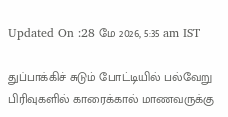Updated On :28 மே 2026, 5:35 am IST

துப்பாக்கிச் சுடும் போட்டியில் பல்வேறு பிரிவுகளில் காரைக்கால் மாணவருக்கு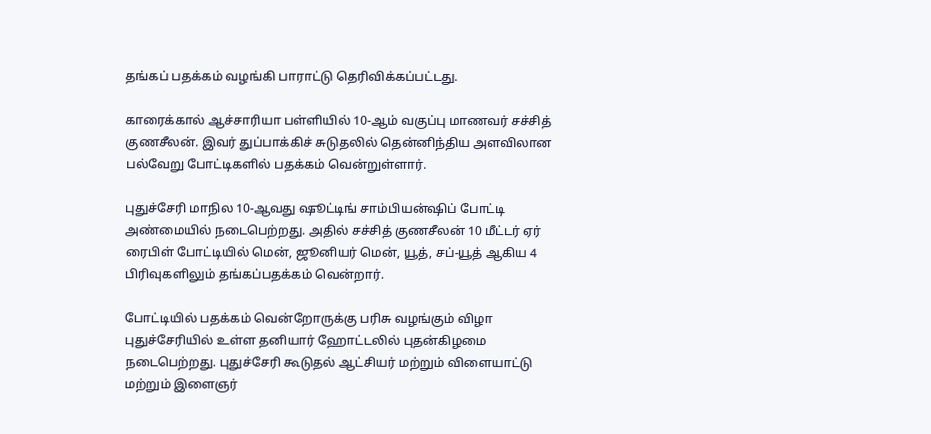தங்கப் பதக்கம் வழங்கி பாராட்டு தெரிவிக்கப்பட்டது.

காரைக்கால் ஆச்சாரியா பள்ளியில் 10-ஆம் வகுப்பு மாணவர் சச்சித் குணசீலன். இவர் துப்பாக்கிச் சுடுதலில் தென்னிந்திய அளவிலான பல்வேறு போட்டிகளில் பதக்கம் வென்றுள்ளார்.

புதுச்சேரி மாநில 10-ஆவது ஷூட்டிங் சாம்பியன்ஷிப் போட்டி அண்மையில் நடைபெற்றது. அதில் சச்சித் குணசீலன் 10 மீட்டர் ஏர் ரைபிள் போட்டியில் மென், ஜூனியர் மென், யூத், சப்-யூத் ஆகிய 4 பிரிவுகளிலும் தங்கப்பதக்கம் வென்றார்.

போட்டியில் பதக்கம் வென்றோருக்கு பரிசு வழங்கும் விழா புதுச்சேரியில் உள்ள தனியார் ஹோட்டலில் புதன்கிழமை நடைபெற்றது. புதுச்சேரி கூடுதல் ஆட்சியர் மற்றும் விளையாட்டு மற்றும் இளைஞர்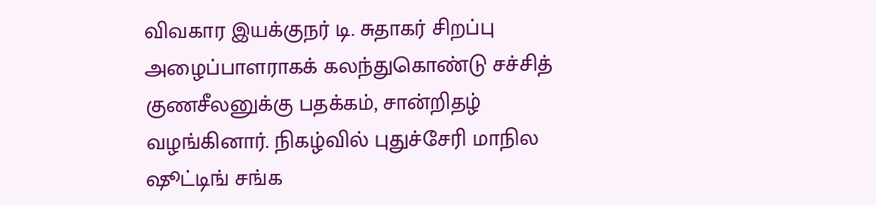விவகார இயக்குநர் டி. சுதாகர் சிறப்பு அழைப்பாளராகக் கலந்துகொண்டு சச்சித் குணசீலனுக்கு பதக்கம், சான்றிதழ் வழங்கினார். நிகழ்வில் புதுச்சேரி மாநில ஷூட்டிங் சங்க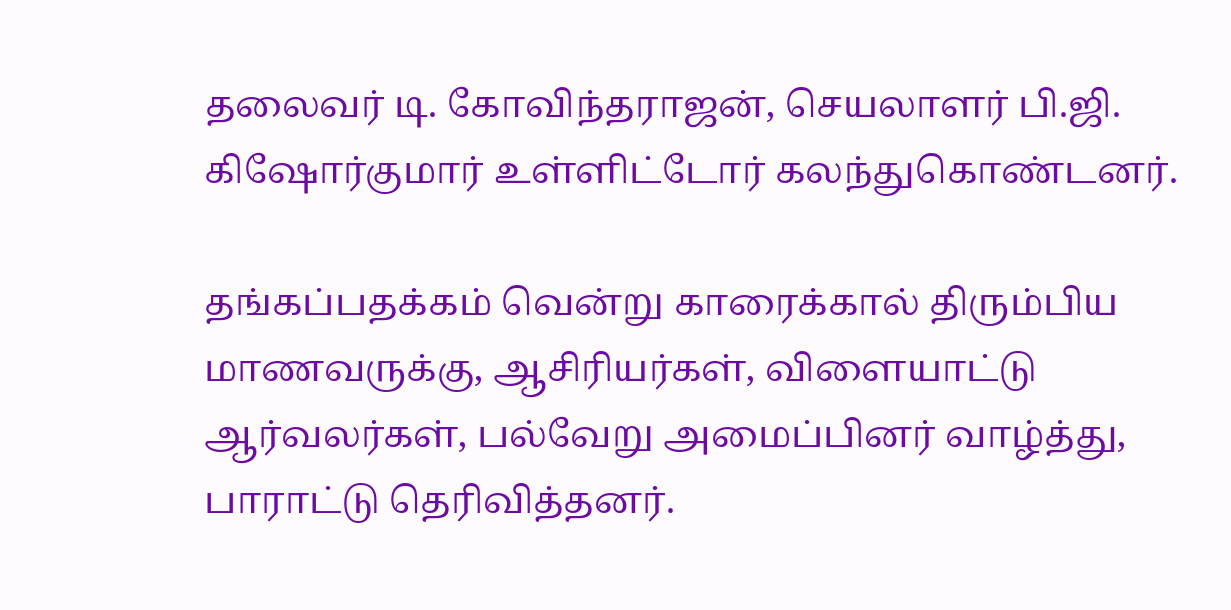தலைவர் டி. கோவிந்தராஜன், செயலாளர் பி.ஜி. கிஷோர்குமார் உள்ளிட்டோர் கலந்துகொண்டனர்.

தங்கப்பதக்கம் வென்று காரைக்கால் திரும்பிய மாணவருக்கு, ஆசிரியர்கள், விளையாட்டு ஆர்வலர்கள், பல்வேறு அமைப்பினர் வாழ்த்து, பாராட்டு தெரிவித்தனர்.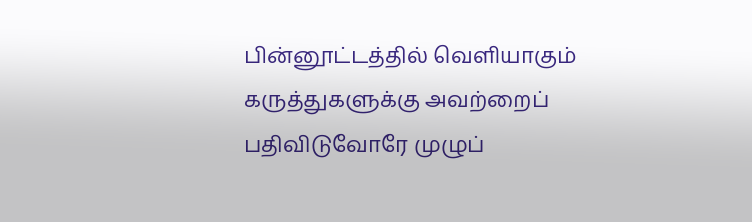பின்னூட்டத்தில் வெளியாகும் கருத்துகளுக்கு அவற்றைப் பதிவிடுவோரே முழுப்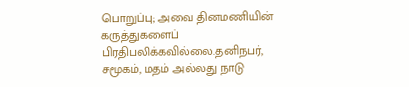பொறுப்பு; அவை தினமணியின் கருத்துகளைப் பிரதிபலிக்கவில்லை.தனிநபர், சமூகம், மதம் அல்லது நாடு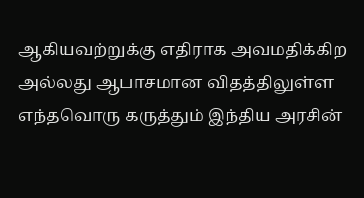ஆகியவற்றுக்கு எதிராக அவமதிக்கிற அல்லது ஆபாசமான விதத்திலுள்ள எந்தவொரு கருத்தும் இந்திய அரசின்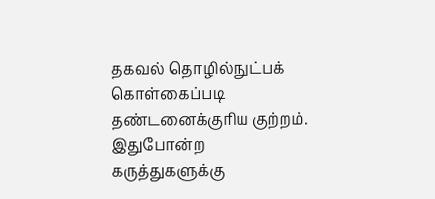தகவல் தொழில்நுட்பக் கொள்கைப்படி தண்டனைக்குரிய குற்றம். இதுபோன்ற கருத்துகளுக்கு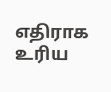எதிராக உரிய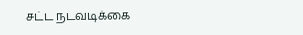சட்ட நடவடிக்கை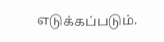எடுக்கப்படும்.